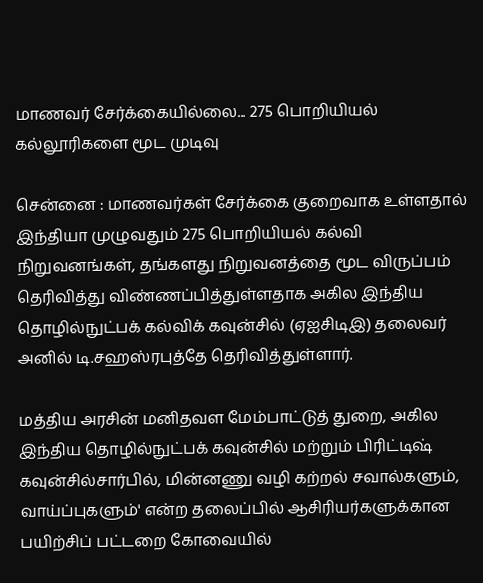மாணவர் சேர்க்கையில்லை... 275 பொறியியல் கல்லூரிகளை மூட முடிவு

சென்னை : மாணவர்கள் சேர்க்கை குறைவாக உள்ளதால் இந்தியா முழுவதும் 275 பொறியியல் கல்வி நிறுவனங்கள், தங்களது நிறுவனத்தை மூட விருப்பம் தெரிவித்து விண்ணப்பித்துள்ளதாக அகில இந்திய தொழில்நுட்பக் கல்விக் கவுன்சில் (ஏஐசிடிஇ) தலைவர் அனில் டி.சஹஸ்ரபுத்தே தெரிவித்துள்ளார்.

மத்திய அரசின் மனிதவள மேம்பாட்டுத் துறை, அகில இந்திய தொழில்நுட்பக் கவுன்சில் மற்றும் பிரிட்டிஷ் கவுன்சில்சார்பில், மின்னணு வழி கற்றல் சவால்களும், வாய்ப்புகளும்' என்ற தலைப்பில் ஆசிரியர்களுக்கான பயிற்சிப் பட்டறை கோவையில்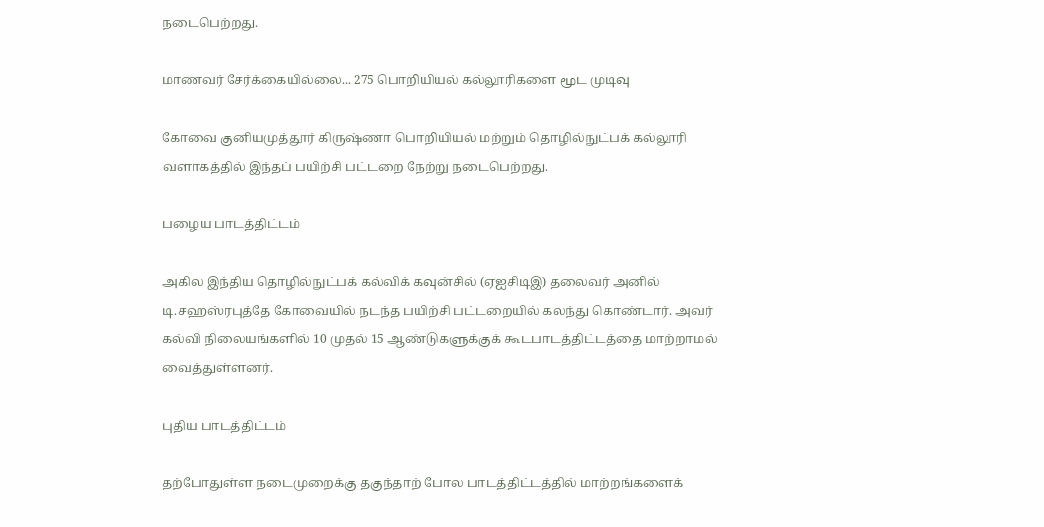நடைபெற்றது.

மாணவர் சேர்க்கையில்லை... 275 பொறியியல் கல்லூரிகளை மூட முடிவு

கோவை குனியமுத்தூர் கிருஷ்ணா பொறியியல் மற்றும் தொழில்நுட்பக் கல்லூரி வளாகத்தில் இந்தப் பயிற்சி பட்டறை நேற்று நடைபெற்றது.

பழைய பாடத்திட்டம்

அகில இந்திய தொழில்நுட்பக் கல்விக் கவுன்சில் (ஏஐசிடிஇ) தலைவர் அனில் டி.சஹஸ்ரபுத்தே கோவையில் நடந்த பயிற்சி பட்டறையில் கலந்து கொண்டார். அவர் கல்வி நிலையங்களில் 10 முதல் 15 ஆண்டுகளுக்குக் கூடபாடத்திட்டத்தை மாற்றாமல் வைத்துள்ளனர்.

புதிய பாடத்திட்டம்

தற்போதுள்ள நடைமுறைக்கு தகுந்தாற் போல பாடத்திட்டத்தில் மாற்றங்களைக்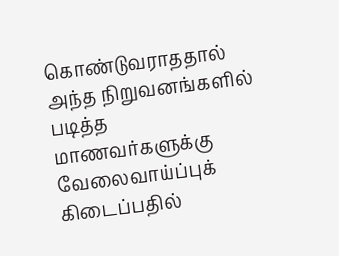கொண்டுவராததால் அந்த நிறுவனங்களில் படித்த மாணவர்களுக்கு வேலைவாய்ப்புக் கிடைப்பதில்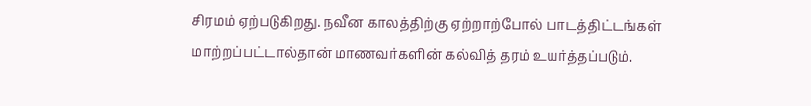சிரமம் ஏற்படுகிறது. நவீன காலத்திற்கு ஏற்றாற்போல் பாடத்திட்டங்கள் மாற்றப்பட்டால்தான் மாணவர்களின் கல்வித் தரம் உயர்த்தப்படும்.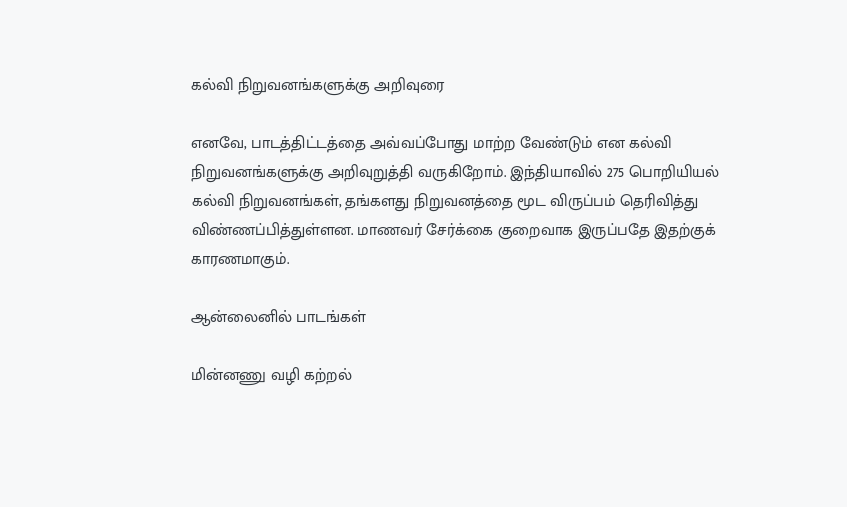கல்வி நிறுவனங்களுக்கு அறிவுரை

எனவே, பாடத்திட்டத்தை அவ்வப்போது மாற்ற வேண்டும் என கல்வி நிறுவனங்களுக்கு அறிவுறுத்தி வருகிறோம். இந்தியாவில் 275 பொறியியல் கல்வி நிறுவனங்கள், தங்களது நிறுவனத்தை மூட விருப்பம் தெரிவித்து விண்ணப்பித்துள்ளன. மாணவர் சேர்க்கை குறைவாக இருப்பதே இதற்குக் காரணமாகும்.

ஆன்லைனில் பாடங்கள்

மின்னணு வழி கற்றல்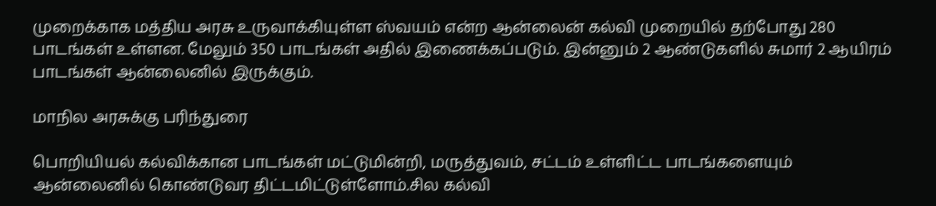முறைக்காக மத்திய அரசு உருவாக்கியுள்ள ஸ்வயம் என்ற ஆன்லைன் கல்வி முறையில் தற்போது 280 பாடங்கள் உள்ளன. மேலும் 350 பாடங்கள் அதில் இணைக்கப்படும். இன்னும் 2 ஆண்டுகளில் சுமார் 2 ஆயிரம் பாடங்கள் ஆன்லைனில் இருக்கும்.

மாநில அரசுக்கு பரிந்துரை

பொறியியல் கல்விக்கான பாடங்கள் மட்டுமின்றி, மருத்துவம், சட்டம் உள்ளிட்ட பாடங்களையும் ஆன்லைனில் கொண்டுவர திட்டமிட்டுள்ளோம்.சில கல்வி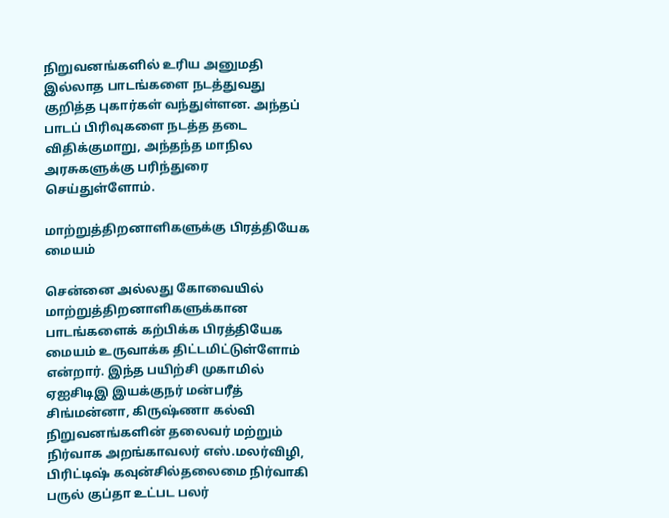நிறுவனங்களில் உரிய அனுமதி இல்லாத பாடங்களை நடத்துவது குறித்த புகார்கள் வந்துள்ளன. அந்தப் பாடப் பிரிவுகளை நடத்த தடை விதிக்குமாறு, அந்தந்த மாநில அரசுகளுக்கு பரிந்துரை செய்துள்ளோம்.

மாற்றுத்திறனாளிகளுக்கு பிரத்தியேக மையம்

சென்னை அல்லது கோவையில் மாற்றுத்திறனாளிகளுக்கான பாடங்களைக் கற்பிக்க பிரத்தியேக மையம் உருவாக்க திட்டமிட்டுள்ளோம் என்றார். இந்த பயிற்சி முகாமில் ஏஐசிடிஇ இயக்குநர் மன்பரீத் சிங்மன்னா, கிருஷ்ணா கல்வி நிறுவனங்களின் தலைவர் மற்றும் நிர்வாக அறங்காவலர் எஸ்.மலர்விழி, பிரிட்டிஷ் கவுன்சில்தலைமை நிர்வாகி பருல் குப்தா உட்பட பலர்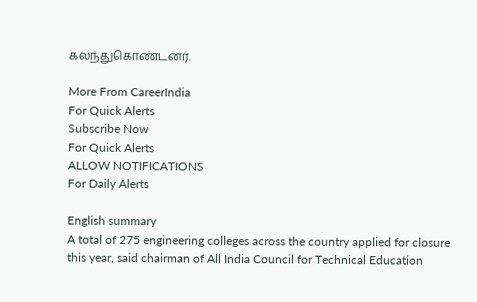கலந்துகொண்டனர்.

More From CareerIndia
For Quick Alerts
Subscribe Now
For Quick Alerts
ALLOW NOTIFICATIONS
For Daily Alerts

English summary
A total of 275 engineering colleges across the country applied for closure this year, said chairman of All India Council for Technical Education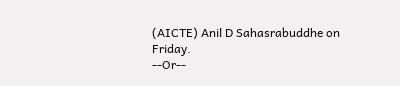(AICTE) Anil D Sahasrabuddhe on Friday.
--Or--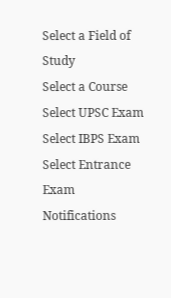Select a Field of Study
Select a Course
Select UPSC Exam
Select IBPS Exam
Select Entrance Exam
Notifications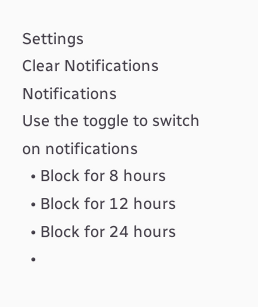Settings
Clear Notifications
Notifications
Use the toggle to switch on notifications
  • Block for 8 hours
  • Block for 12 hours
  • Block for 24 hours
  •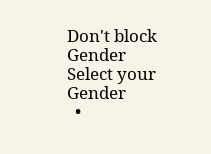Don't block
Gender
Select your Gender
  •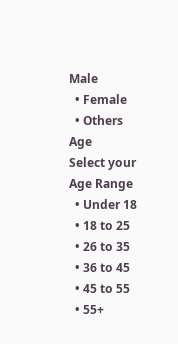Male
  • Female
  • Others
Age
Select your Age Range
  • Under 18
  • 18 to 25
  • 26 to 35
  • 36 to 45
  • 45 to 55
  • 55+